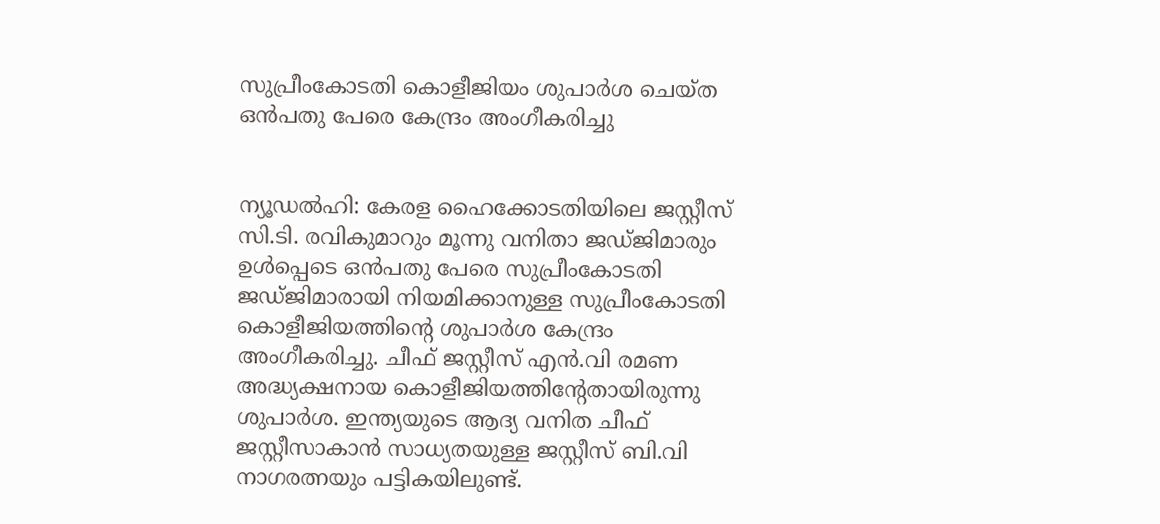സുപ്രീംകോടതി കൊളീജിയം ശുപാർശ ചെയ്ത ഒൻപതു പേരെ കേന്ദ്രം അംഗീകരിച്ചു


ന്യൂഡൽഹി: കേരള ഹൈക്കോടതിയിലെ ജസ്റ്റീസ് സി.ടി. രവികുമാറും മൂന്നു വനിതാ ജഡ്ജിമാരും ഉൾപ്പെടെ ഒൻപതു പേരെ സുപ്രീംകോടതി ജഡ്ജിമാരായി നിയമിക്കാനുള്ള സുപ്രീംകോടതി കൊളീജിയത്തിന്‍റെ ശുപാർശ കേന്ദ്രം അംഗീകരിച്ചു. ചീഫ് ജസ്റ്റീസ് എൻ.വി രമണ അദ്ധ്യക്ഷനായ കൊളീജിയത്തിന്‍റേതായിരുന്നു ശുപാർ‍ശ. ഇന്ത്യയുടെ ആദ്യ വനിത ചീഫ് ജസ്റ്റീസാകാൻ സാധ്യതയുള്ള ജസ്റ്റീസ് ബി.വി നാഗരത്നയും പട്ടികയിലുണ്ട്.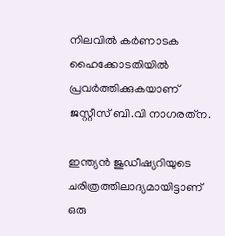നിലവില്‍ കർ‍ണാടക ഹൈക്കോടതിയിൽ‍ പ്രവർ‍ത്തിക്കുകയാണ് ജസ്റ്റീസ് ബി.വി നാഗരത്‌ന.

ഇന്ത്യൻ‍ ജുഡീഷ്യറിയുടെ ചരിത്രത്തിലാദ്യമായിട്ടാണ് ഒരു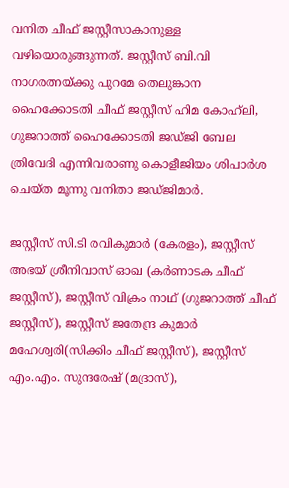വനിത ചീഫ് ജസ്റ്റീസാകാനുള്ള വഴിയൊരുങ്ങുന്നത്. ജസ്റ്റീസ് ബി.വി നാഗരത്നയ്ക്കു പുറമേ തെലുങ്കാന ഹൈക്കോടതി ചീഫ് ജസ്റ്റീസ് ഹിമ കോഹ്‌ലി, ഗുജറാത്ത് ഹൈക്കോടതി ജഡ്ജി ബേല ത്രിവേദി എന്നിവരാണു കൊളീജിയം ശിപാർശ ചെയ്ത മൂന്നു വനിതാ ജഡ്ജിമാർ.

ജസ്റ്റീസ് സി.ടി രവികുമാർ (കേരളം), ജസ്റ്റീസ് അഭയ് ശ്രീനിവാസ് ഓഖ (കർണാടക ചീഫ് ജസ്റ്റീസ്), ജസ്റ്റീസ് വിക്രം നാഥ് (ഗുജറാത്ത് ചീഫ് ജസ്റ്റീസ്), ജസ്റ്റീസ് ജതേന്ദ്ര കുമാർ മഹേശ്വരി(സിക്കിം ചീഫ് ജസ്റ്റീസ്), ജസ്റ്റീസ് എം.എം. സുന്ദരേഷ് (മദ്രാസ്),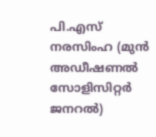പി.എസ് നരസിംഹ (മുൻ അഡീഷണൽ സോളിസിറ്റർ ജനറൽ)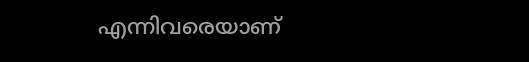എന്നിവരെയാണ്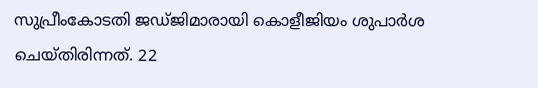സുപ്രീംകോടതി ജഡ്ജിമാരായി കൊളീജിയം ശുപാർശ ചെയ്തിരിന്നത്. 22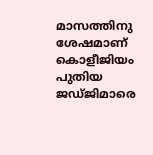മാസത്തിനു ശേഷമാണ് കൊളീജിയം പുതിയ ജഡ്ജിമാരെ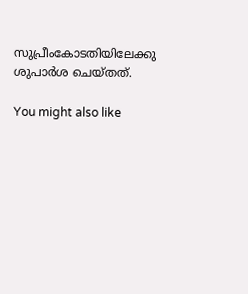സുപ്രീംകോടതിയിലേക്കു ശുപാർശ ചെയ്തത്.

You might also like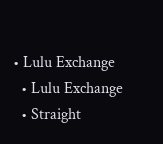• Lulu Exchange
  • Lulu Exchange
  • Straight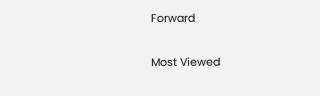Forward

Most Viewed